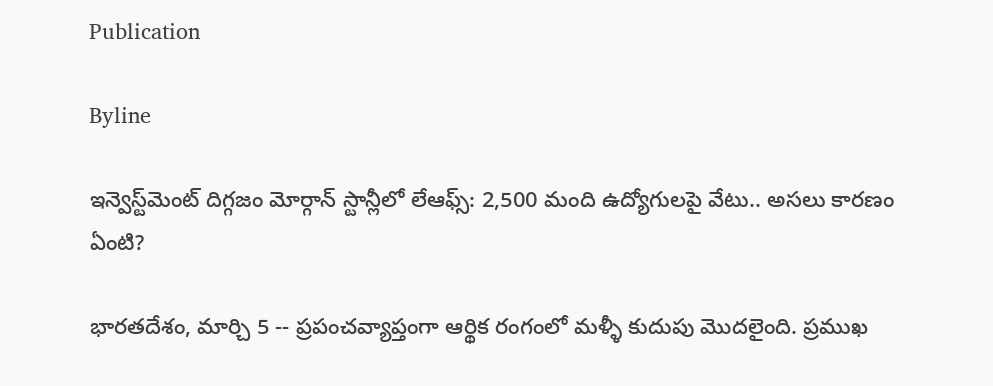Publication

Byline

ఇన్వెస్ట్‌మెంట్ దిగ్గజం మోర్గాన్ స్టాన్లీలో లేఆఫ్స్: 2,500 మంది ఉద్యోగులపై వేటు.. అసలు కారణం ఏంటి?

భారతదేశం, మార్చి 5 -- ప్రపంచవ్యాప్తంగా ఆర్థిక రంగంలో మళ్ళీ కుదుపు మొదలైంది. ప్రముఖ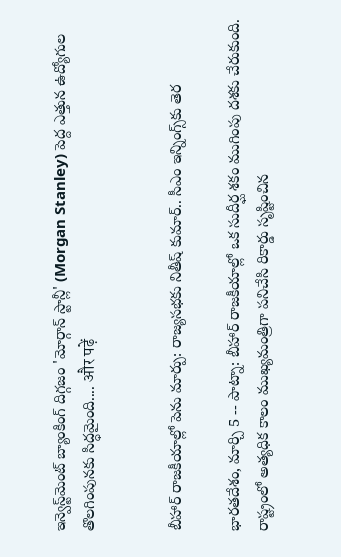ఇన్వెస్ట్‌మెంట్ బ్యాంకింగ్ దిగ్గజం 'మోర్గాన్ స్టాన్లీ' (Morgan Stanley) పెద్ద ఎత్తున ఉద్యోగుల తొలగింపునకు సిద్ధమైంది.... और पढ़ें


బీహార్ రాజకీయాల్లో పెను మార్పు: రాజ్యసభకు నితీష్ కుమార్.. సీఎం ఇన్నింగ్స్‌కు తెర

భారతదేశం, మార్చి 5 -- పాట్నా: బీహార్ రాజకీయాల్లో ఒక సుదీర్ఘ శకం ముగింపు దశకు చేరుకుంది. రాష్ట్రంలో అత్యధిక కాలం ముఖ్యమంత్రిగా పనిచేసి రికార్డు సృష్టించిన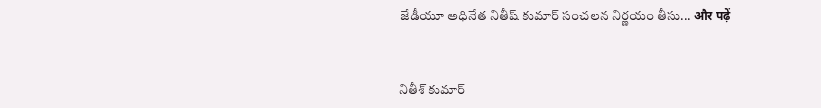జేడీయూ అధినేత నితీష్ కుమార్ సంచలన నిర్ణయం తీసు... और पढ़ें


నితీశ్ కుమార్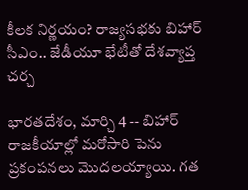కీలక నిర్ణయం? రాజ్యసభకు బిహార్ సీఎం.. జేడీయూ భేటీతో దేశవ్యాప్త చర్చ

భారతదేశం, మార్చి 4 -- బిహార్ రాజకీయాల్లో మరోసారి పెను ప్రకంపనలు మొదలయ్యాయి. గత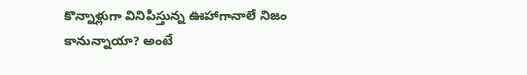కొన్నాళ్లుగా వినిపిస్తున్న ఊహాగానాలే నిజం కానున్నాయా? అంటే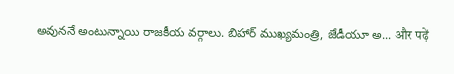అవుననే అంటున్నాయి రాజకీయ వర్గాలు. బిహార్ ముఖ్యమంత్రి, జేడీయూ అ... और पढ़ें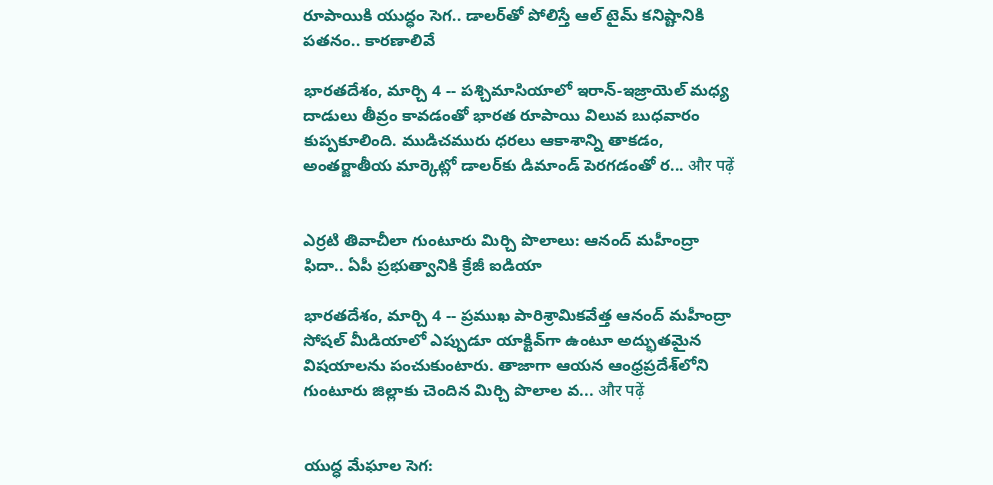రూపాయికి యుద్ధం సెగ.. డాలర్‌తో పోలిస్తే ఆల్ టైమ్ కనిష్టానికి పతనం.. కారణాలివే

భారతదేశం, మార్చి 4 -- పశ్చిమాసియాలో ఇరాన్-ఇజ్రాయెల్ మధ్య దాడులు తీవ్రం కావడంతో భారత రూపాయి విలువ బుధవారం కుప్పకూలింది. ముడిచమురు ధరలు ఆకాశాన్ని తాకడం, అంతర్జాతీయ మార్కెట్లో డాలర్‌కు డిమాండ్ పెరగడంతో ర... और पढ़ें


ఎర్రటి తివాచీలా గుంటూరు మిర్చి పొలాలు: ఆనంద్ మహీంద్రా ఫిదా.. ఏపీ ప్రభుత్వానికి క్రేజీ ఐడియా

భారతదేశం, మార్చి 4 -- ప్రముఖ పారిశ్రామికవేత్త ఆనంద్ మహీంద్రా సోషల్ మీడియాలో ఎప్పుడూ యాక్టివ్‌గా ఉంటూ అద్భుతమైన విషయాలను పంచుకుంటారు. తాజాగా ఆయన ఆంధ్రప్రదేశ్‌లోని గుంటూరు జిల్లాకు చెందిన మిర్చి పొలాల వ... और पढ़ें


యుద్ధ మేఘాల సెగ: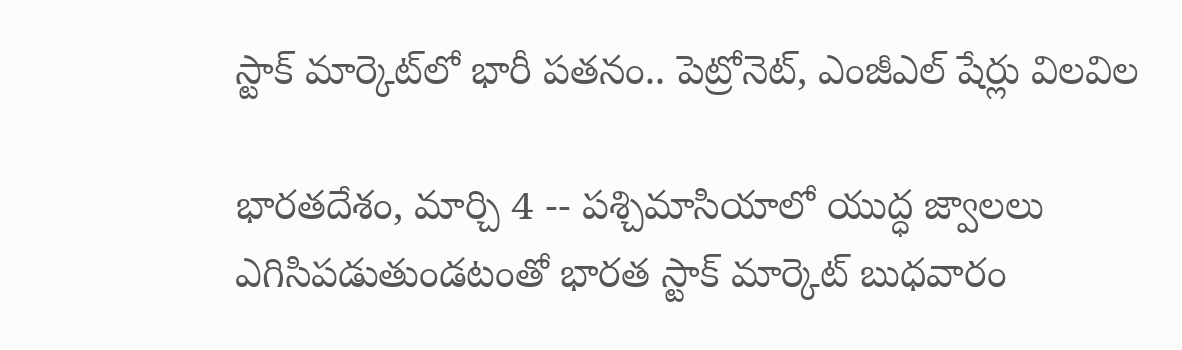స్టాక్ మార్కెట్‌లో భారీ పతనం.. పెట్రోనెట్, ఎంజీఎల్ షేర్లు విలవిల

భారతదేశం, మార్చి 4 -- పశ్చిమాసియాలో యుద్ధ జ్వాలలు ఎగిసిపడుతుండటంతో భారత స్టాక్ మార్కెట్ బుధవారం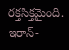రక్తసిక్తమైంది. ఇరాన్-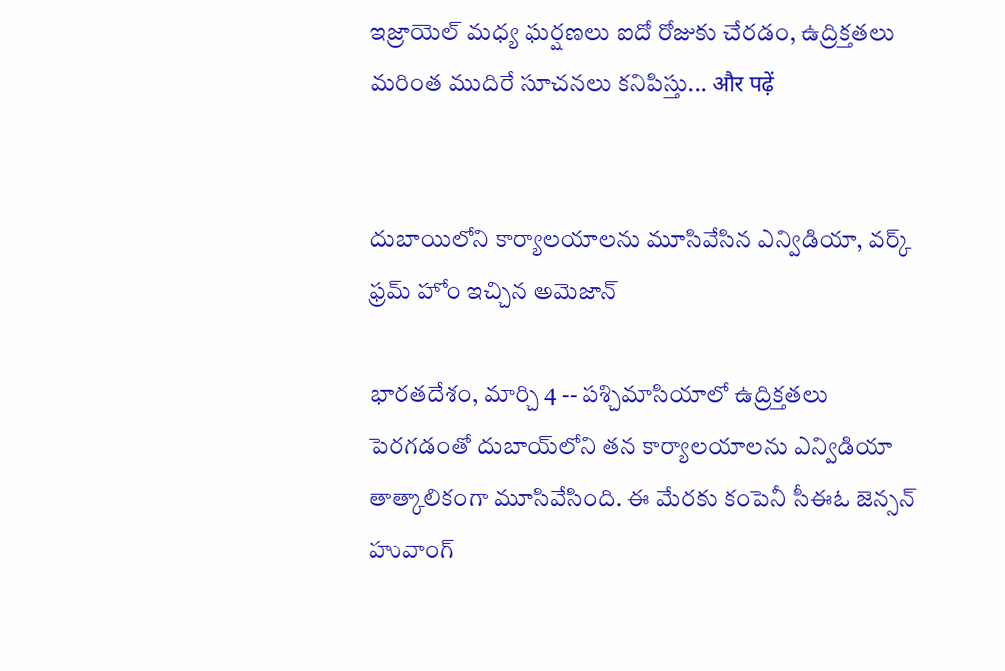ఇజ్రాయెల్ మధ్య ఘర్షణలు ఐదో రోజుకు చేరడం, ఉద్రిక్తతలు మరింత ముదిరే సూచనలు కనిపిస్తు... और पढ़ें


దుబాయిలోని కార్యాలయాలను మూసివేసిన ఎన్విడియా, వర్క్ ఫ్రమ్ హోం ఇచ్చిన అమెజాన్

భారతదేశం, మార్చి 4 -- పశ్చిమాసియాలో ఉద్రిక్తతలు పెరగడంతో దుబాయ్‌లోని తన కార్యాలయాలను ఎన్విడియా తాత్కాలికంగా మూసివేసింది. ఈ మేరకు కంపెనీ సీఈఓ జెన్సన్ హువాంగ్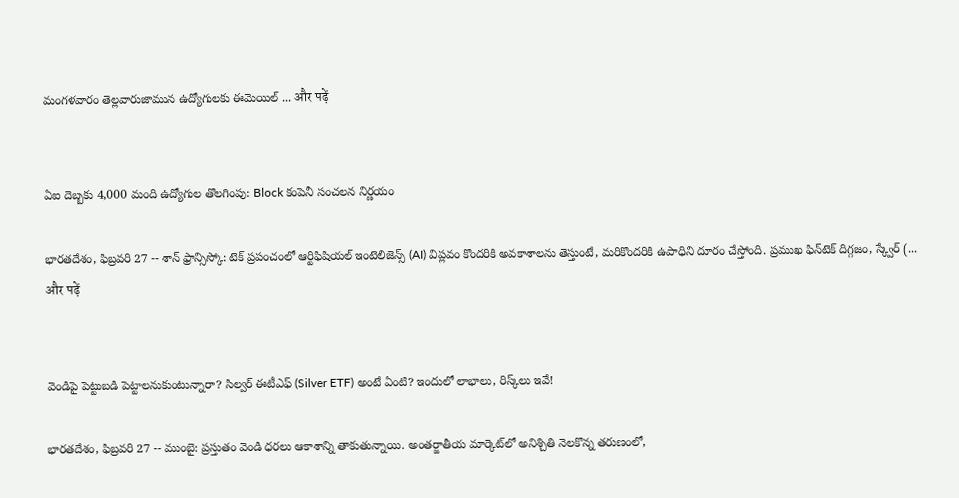మంగళవారం తెల్లవారుజామున ఉద్యోగులకు ఈమెయిల్ ... और पढ़ें


ఏఐ దెబ్బకు 4,000 మంది ఉద్యోగుల తొలగింపు: Block కంపెనీ సంచలన నిర్ణయం

భారతదేశం, ఫిబ్రవరి 27 -- శాన్ ఫ్రాన్సిస్కో: టెక్ ప్రపంచంలో ఆర్టిఫిషియల్ ఇంటెలిజెన్స్ (AI) విప్లవం కొందరికి అవకాశాలను తెస్తుంటే, మరికొందరికి ఉపాధిని దూరం చేస్తోంది. ప్రముఖ ఫిన్‌టెక్ దిగ్గజం, స్క్వేర్ (... और पढ़ें


వెండిపై పెట్టుబడి పెట్టాలనుకుంటున్నారా? సిల్వర్ ఈటీఎఫ్ (Silver ETF) అంటే ఏంటి? ఇందులో లాభాలు, రిస్క్‌లు ఇవే!

భారతదేశం, ఫిబ్రవరి 27 -- ముంబై: ప్రస్తుతం వెండి ధరలు ఆకాశాన్ని తాకుతున్నాయి. అంతర్జాతీయ మార్కెట్‌లో అనిశ్చితి నెలకొన్న తరుణంలో,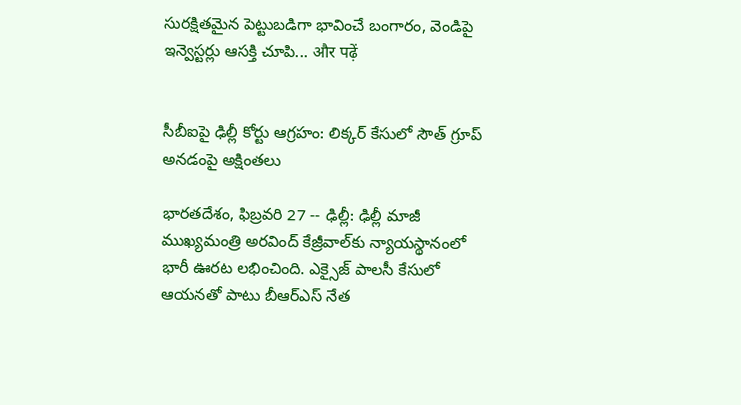సురక్షితమైన పెట్టుబడిగా భావించే బంగారం, వెండిపై ఇన్వెస్టర్లు ఆసక్తి చూపి... और पढ़ें


సీబీఐపై ఢిల్లీ కోర్టు ఆగ్రహం: లిక్కర్ కేసులో సౌత్ గ్రూప్ అనడంపై అక్షింతలు

భారతదేశం, ఫిబ్రవరి 27 -- ఢిల్లీ: ఢిల్లీ మాజీ ముఖ్యమంత్రి అరవింద్ కేజ్రీవాల్‌కు న్యాయస్థానంలో భారీ ఊరట లభించింది. ఎక్సైజ్ పాలసీ కేసులో ఆయనతో పాటు బీఆర్ఎస్ నేత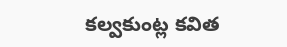కల్వకుంట్ల కవిత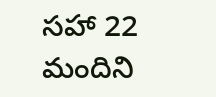సహా 22 మందిని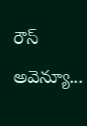రౌస్ అవెన్యూ...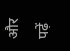और पढ़ें